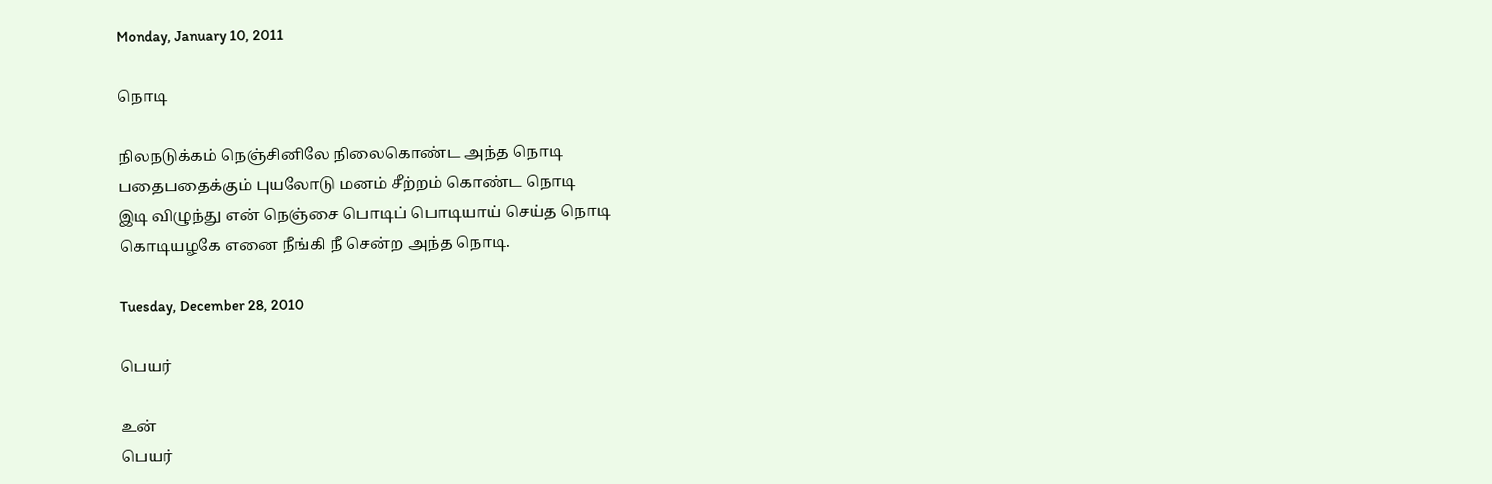Monday, January 10, 2011

நொடி

நிலநடுக்கம் நெஞ்சினிலே நிலைகொண்ட அந்த நொடி
பதைபதைக்கும் புயலோடு மனம் சீற்றம் கொண்ட நொடி
இடி விழுந்து என் நெஞ்சை பொடிப் பொடியாய் செய்த நொடி
கொடியழகே எனை நீங்கி நீ சென்ற அந்த நொடி.

Tuesday, December 28, 2010

பெயர்

உன்
பெயர்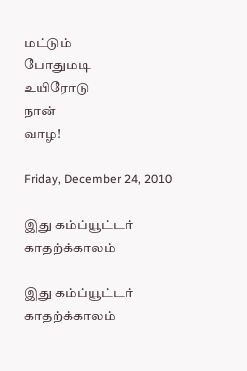மட்டும்
போதுமடி
உயிரோடு
நான்
வாழ!

Friday, December 24, 2010

இது கம்ப்யூட்டர் காதற்க்காலம்

இது கம்ப்யூட்டர் காதற்க்காலம்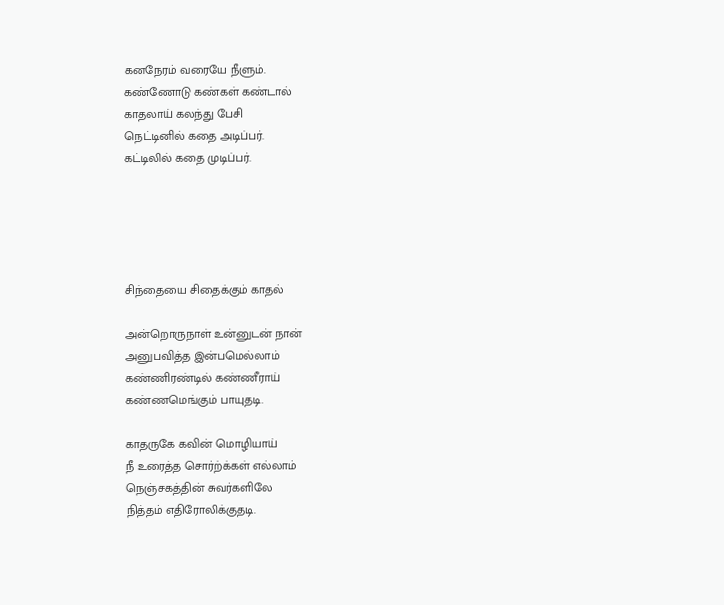கனநேரம் வரையே நீளும்.
கண்ணோடு கண்கள் கண்டால்
காதலாய் கலந்து பேசி
நெட்டினில் கதை அடிப்பர்.
கட்டிலில் கதை முடிப்பர்.





சிந்தையை சிதைக்கும் காதல்

அன்றொருநாள் உன்னுடன் நான்
அனுபவித்த இன்பமெல்லாம்
கண்ணிரண்டில் கண்ணீராய்
கண்ணமெங்கும் பாயுதடி.

காதருகே கவின் மொழியாய்
நீ உரைத்த சொர்ற்க்கள் எல்லாம்
நெஞ்சகத்தின் சுவர்களிலே
நித்தம் எதிரோலிக்குதடி.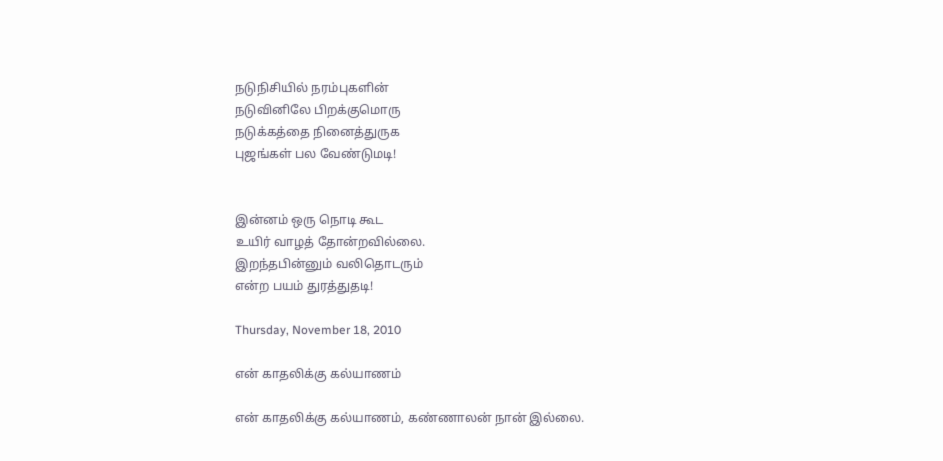நடுநிசியில் நரம்புகளின்
நடுவினிலே பிறக்குமொரு
நடுக்கத்தை நினைத்துருக
புஜங்கள் பல வேண்டுமடி!


இன்னம் ஒரு நொடி கூட
உயிர் வாழத் தோன்றவில்லை.
இறந்தபின்னும் வலிதொடரும்
என்ற பயம் துரத்துதடி!

Thursday, November 18, 2010

என் காதலிக்கு கல்யாணம்

என் காதலிக்கு கல்யாணம், கண்ணாலன் நான் இல்லை.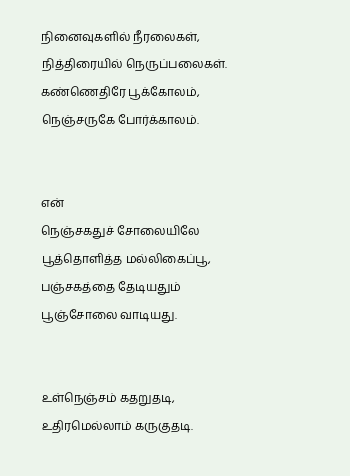நினைவுகளில் நீரலைகள், நித்திரையில் நெருப்பலைகள்.
கண்ணெதிரே பூக்கோலம், நெஞ்சருகே போர்க்காலம்.


என்
நெஞ்சகதுச் சோலையிலே பூத்தொளித்த மல்லிகைப்பூ,
பஞ்சகத்தை தேடியதும் பூஞ்சோலை வாடியது.


உள்நெஞ்சம் கதறுதடி, உதிரமெல்லாம் கருகுதடி.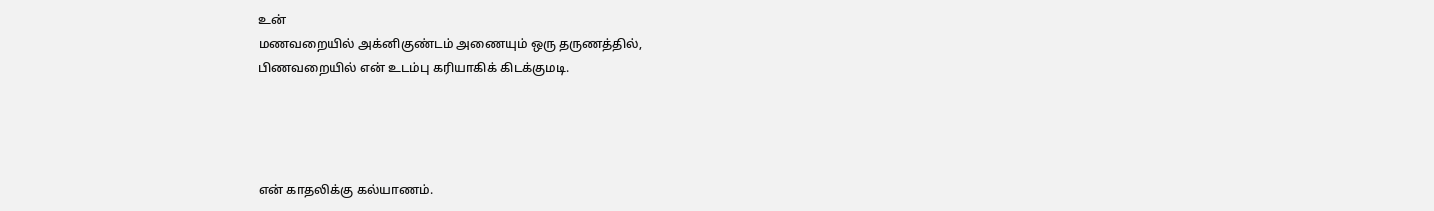உன்
மணவறையில் அக்னிகுண்டம் அணையும் ஒரு தருணத்தில்,
பிணவறையில் என் உடம்பு கரியாகிக் கிடக்குமடி.




என் காதலிக்கு கல்யாணம்.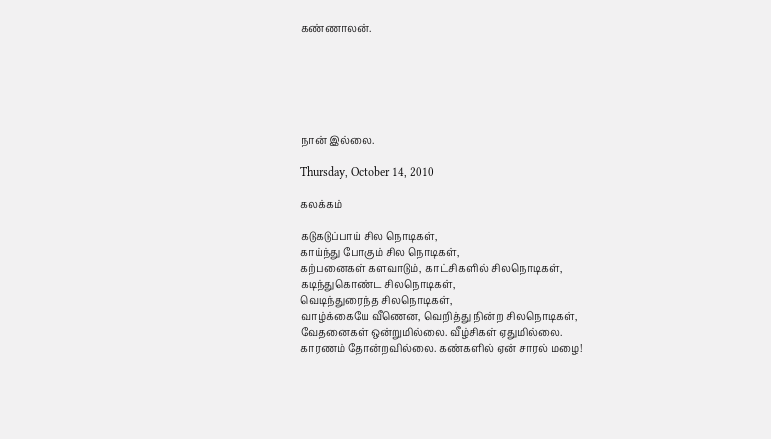கண்ணாலன்.






நான் இல்லை.

Thursday, October 14, 2010

கலக்கம்

கடுகடுப்பாய் சில நொடிகள்,
காய்ந்து போகும் சில நொடிகள்,
கற்பனைகள் களவாடும், காட்சிகளில் சிலநொடிகள்,
கடிந்துகொண்ட சிலநொடிகள்,
வெடிந்துரைந்த சிலநொடிகள்,
வாழ்க்கையே வீணென, வெறித்து நின்ற சிலநொடிகள்,
வேதனைகள் ஒன்றுமில்லை. வீழ்சிகள் ஏதுமில்லை.
காரணம் தோன்றவில்லை. கண்களில் ஏன் சாரல் மழை!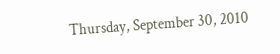Thursday, September 30, 2010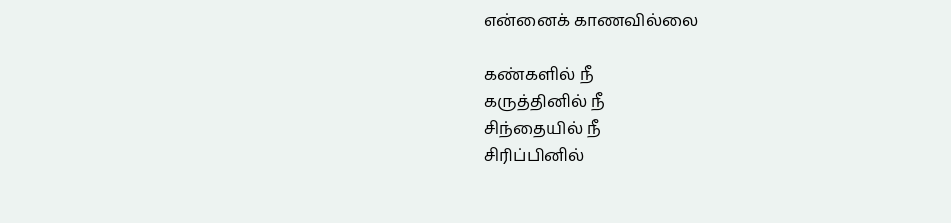என்னைக் காணவில்லை

கண்களில் நீ
கருத்தினில் நீ
சிந்தையில் நீ
சிரிப்பினில்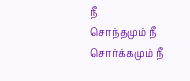நீ
சொந்தமும் நீ
சொர்க்கமும் நீ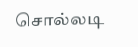சொல்லடி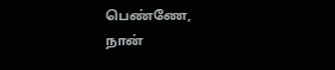பெண்ணே,
நான்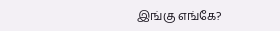இங்கு எங்கே?